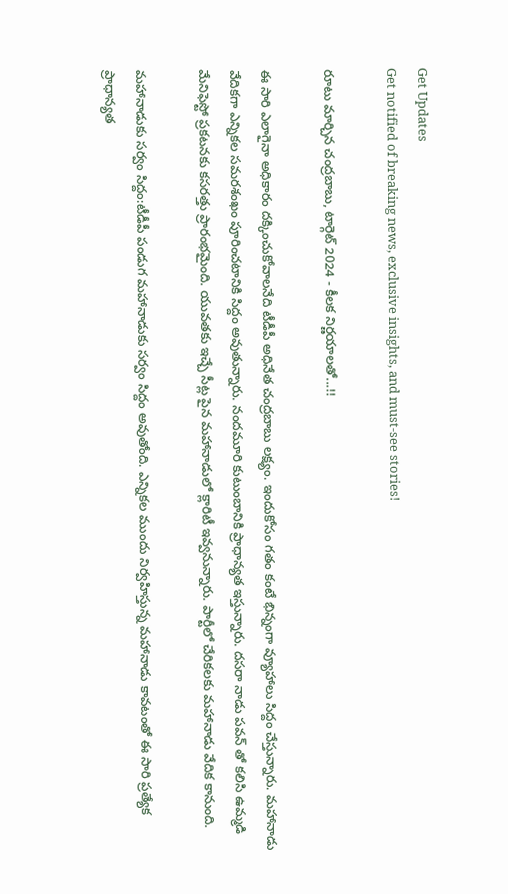Get Updates
Get notified of breaking news, exclusive insights, and must-see stories!

రూటు మార్చిన చంద్రబాబు, టార్గెట్ 2024 - కీలక నిర్ణయాలతో...!!

ఈ సారి ఎలాగైనా అధికారం దక్కించుకోవాలనేది టీడీపీ అధినేత చంద్రబాబు లక్ష్యం. ఇందుకోసం గతం కంటే భిన్నంగా వ్యూహాలు సిద్దం చేస్తున్నారు. మహానాడు వేదికగా ఎన్నికల సమరశంఖం పూరించటానికి సిద్దం అవుతున్నారు. నందమూరి కుటుంబానికి ప్రాధాన్యత ఇస్తున్నారు. దసరా నాడు పవన్ తో కలిసి ఉమ్మడి మేనిఫెస్టో ప్రకటనకు కసరత్తు ప్రారంభమైంది. యువతకు ఇచ్చే సీట్ల పైన మహానాడులో క్లారిటీ ఇవ్వనున్నారు. పార్టీలో చేరికలకు మహానాడు వేదిక కానుంది.

మహానాడుకు సర్వం సిద్దం:టీడీపీ పండుగ మహానాడుకు సర్వం సిద్దం అవుతోంది. ఎన్నికల ముందు నిర్వహిస్తున్న మహానాడు కావటంతో ఈ సారి ప్రత్యేక ప్రాధాన్యత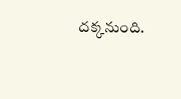దక్కనుంది.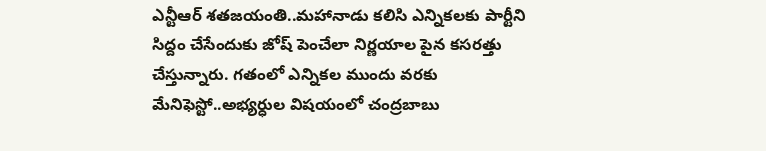ఎన్టీఆర్ శతజయంతి..మహానాడు కలిసి ఎన్నికలకు పార్టీని సిద్దం చేసేందుకు జోష్ పెంచేలా నిర్ణయాల పైన కసరత్తు చేస్తున్నారు. గతంలో ఎన్నికల ముందు వరకు మేనిఫెస్టో..అభ్యర్ధుల విషయంలో చంద్రబాబు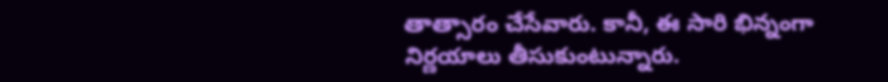తాత్సారం చేసేవారు. కానీ, ఈ సారి భిన్నంగా నిర్ణయాలు తీసుకుంటున్నారు.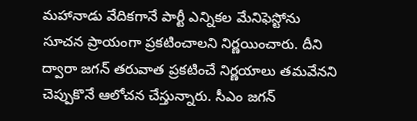మహానాడు వేదికగానే పార్టీ ఎన్నికల మేనిఫెస్టోను సూచన ప్రాయంగా ప్రకటించాలని నిర్ణయించారు. దీని ద్వారా జగన్ తరువాత ప్రకటించే నిర్ణయాలు తమవేనని చెప్పుకొనే ఆలోచన చేస్తున్నారు. సీఎం జగన్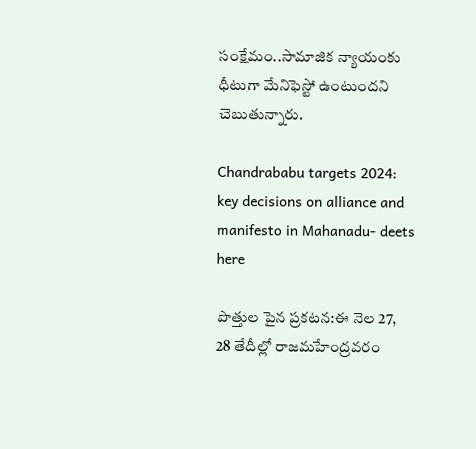సంక్షేమం..సామాజిక న్యాయంకు ధీటుగా మేనిఫెస్టో ఉంటుందని చెబుతున్నారు.

Chandrababu targets 2024: key decisions on alliance and manifesto in Mahanadu- deets here

పొత్తుల పైన ప్రకటన:ఈ నెల 27, 28 తేదీల్లో రాజమహేంద్రవరం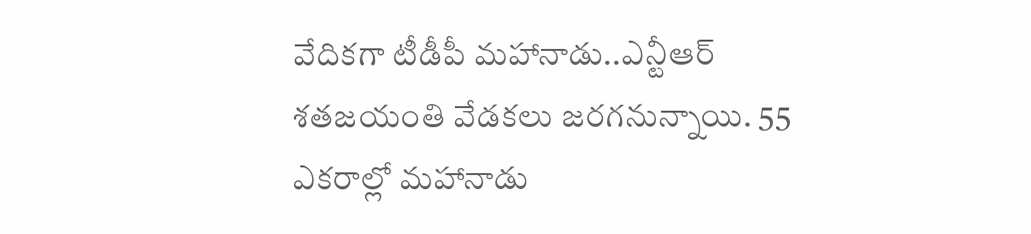వేదికగా టీడీపీ మహానాడు..ఎన్టీఆర్ శతజయంతి వేడకలు జరగనున్నాయి. 55 ఎకరాల్లో మహానాడు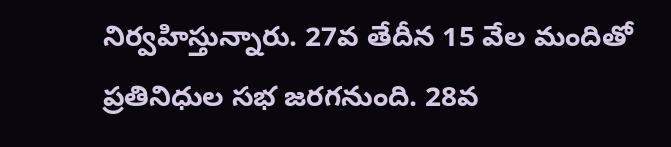నిర్వహిస్తున్నారు. 27వ తేదీన 15 వేల మందితో ప్రతినిధుల సభ జరగనుంది. 28వ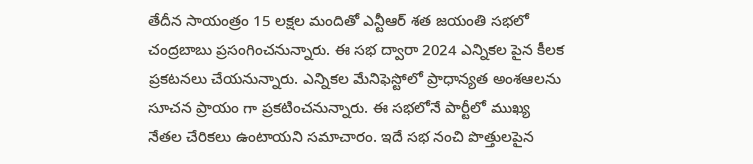తేదీన సాయంత్రం 15 లక్షల మందితో ఎన్టీఆర్ శత జయంతి సభలో చంద్రబాబు ప్రసంగించనున్నారు. ఈ సభ ద్వారా 2024 ఎన్నికల పైన కీలక ప్రకటనలు చేయనున్నారు. ఎన్నికల మేనిఫెస్టోలో ప్రాధాన్యత అంశఆలను సూచన ప్రాయం గా ప్రకటించనున్నారు. ఈ సభలోనే పార్టీలో ముఖ్య నేతల చేరికలు ఉంటాయని సమాచారం. ఇదే సభ నంచి పొత్తులపైన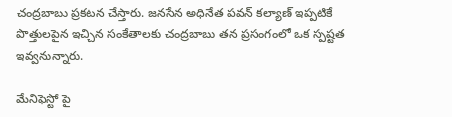చంద్రబాబు ప్రకటన చేస్తారు. జనసేన అధినేత పవన్ కల్యాణ్ ఇప్పటికే పొత్తులపైన ఇచ్చిన సంకేతాలకు చంద్రబాబు తన ప్రసంగంలో ఒక స్పష్టత ఇవ్వనున్నారు.

మేనిఫెస్టో పై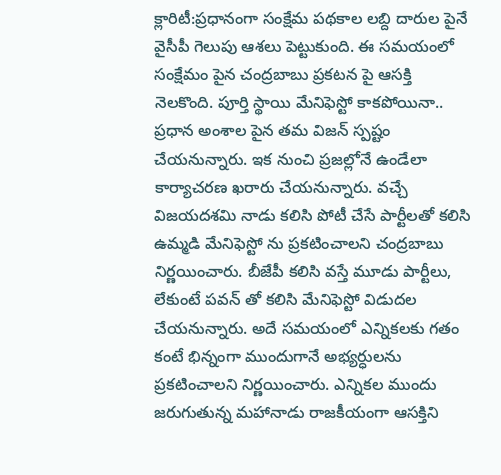క్లారిటీ:ప్రధానంగా సంక్షేమ పథకాల లబ్ది దారుల పైనే వైసీపీ గెలుపు ఆశలు పెట్టుకుంది. ఈ సమయంలో సంక్షేమం పైన చంద్రబాబు ప్రకటన పై ఆసక్తి నెలకొంది. పూర్తి స్థాయి మేనిఫెస్టో కాకపోయినా.. ప్రధాన అంశాల పైన తమ విజన్ స్పష్టం చేయనున్నారు. ఇక నుంచి ప్రజల్లోనే ఉండేలా కార్యాచరణ ఖరారు చేయనున్నారు. వచ్చే విజయదశమి నాడు కలిసి పోటీ చేసే పార్టీలతో కలిసి ఉమ్మడి మేనిఫెస్టో ను ప్రకటించాలని చంద్రబాబు నిర్ణయించారు. బీజేపీ కలిసి వస్తే మూడు పార్టీలు, లేకుంటే పవన్ తో కలిసి మేనిఫెస్టో విడుదల చేయనున్నారు. అదే సమయంలో ఎన్నికలకు గతం కంటే భిన్నంగా ముందుగానే అభ్యర్ధులను ప్రకటించాలని నిర్ణయించారు. ఎన్నికల ముందు జరుగుతున్న మహానాడు రాజకీయంగా ఆసక్తిని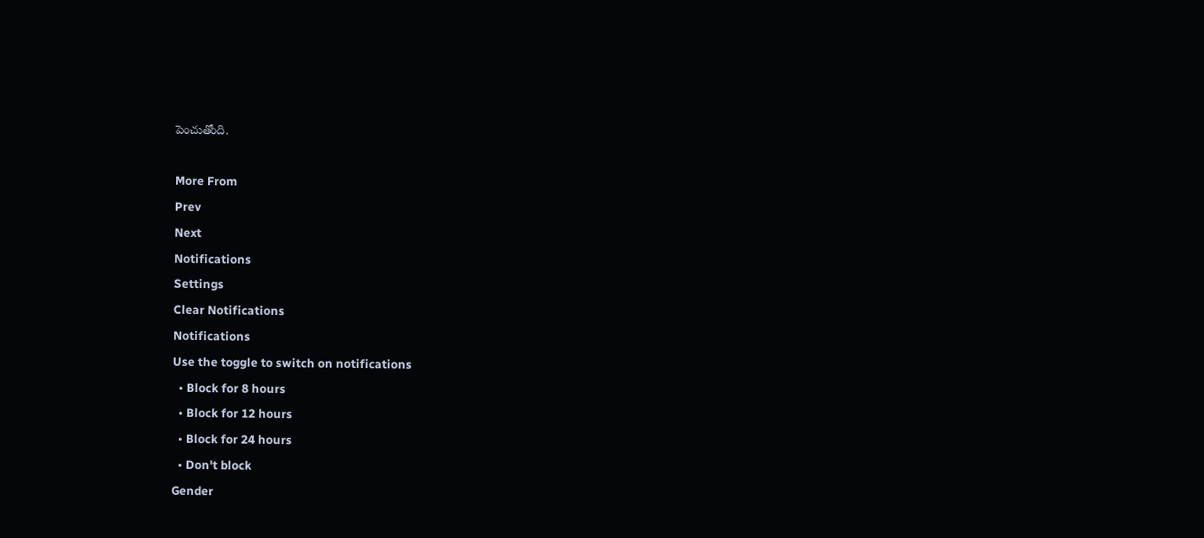పెంచుతోంది.

More From
Prev
Next
Notifications
Settings
Clear Notifications
Notifications
Use the toggle to switch on notifications
  • Block for 8 hours
  • Block for 12 hours
  • Block for 24 hours
  • Don't block
Gender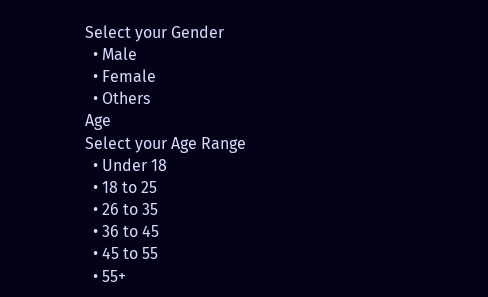Select your Gender
  • Male
  • Female
  • Others
Age
Select your Age Range
  • Under 18
  • 18 to 25
  • 26 to 35
  • 36 to 45
  • 45 to 55
  • 55+